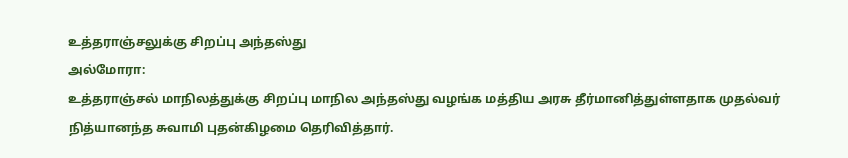உத்தராஞ்சலுக்கு சிறப்பு அந்தஸ்து
அல்மோரா:
உத்தராஞ்சல் மாநிலத்துக்கு சிறப்பு மாநில அந்தஸ்து வழங்க மத்திய அரசு தீர்மானித்துள்ளதாக முதல்வர் நித்யானந்த சுவாமி புதன்கிழமை தெரிவித்தார்.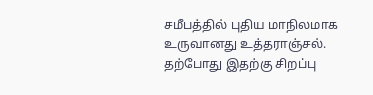சமீபத்தில் புதிய மாநிலமாக உருவானது உத்தராஞ்சல். தற்போது இதற்கு சிறப்பு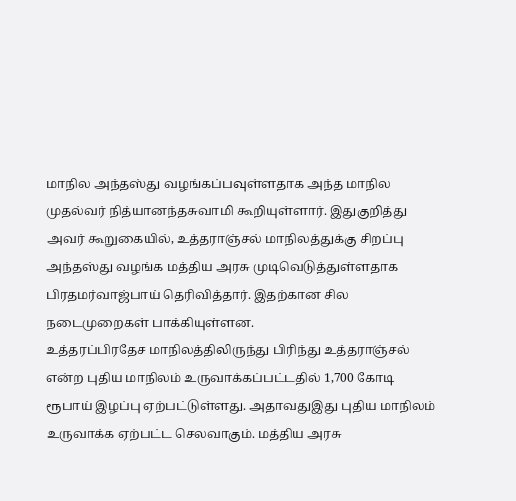மாநில அந்தஸ்து வழங்கப்பவுள்ளதாக அந்த மாநில முதல்வர் நித்யானந்தசுவாமி கூறியுள்ளார். இதுகுறித்து அவர் கூறுகையில், உத்தராஞ்சல் மாநிலத்துக்கு சிறப்பு அந்தஸ்து வழங்க மத்திய அரசு முடிவெடுத்துள்ளதாக பிரதமர்வாஜ்பாய் தெரிவித்தார். இதற்கான சில நடைமுறைகள் பாக்கியுள்ளன.
உத்தரப்பிரதேச மாநிலத்திலிருந்து பிரிந்து உத்தராஞ்சல் என்ற புதிய மாநிலம் உருவாக்கப்பட்டதில் 1,700 கோடி ரூபாய் இழப்பு ஏற்பட்டுள்ளது. அதாவதுஇது புதிய மாநிலம் உருவாக்க ஏற்பட்ட செலவாகும். மத்திய அரசு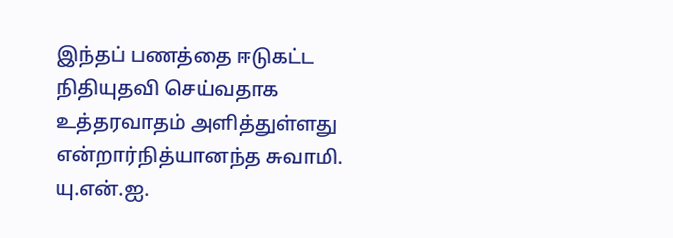இந்தப் பணத்தை ஈடுகட்ட நிதியுதவி செய்வதாக உத்தரவாதம் அளித்துள்ளது என்றார்நித்யானந்த சுவாமி.
யு.என்.ஐ.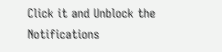Click it and Unblock the Notifications